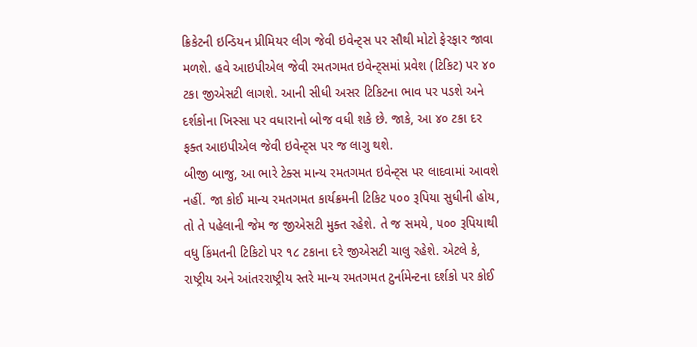ક્રિકેટની ઇન્ડિયન પ્રીમિયર લીગ જેવી ઇવેન્ટ્‌સ પર સૌથી મોટો ફેરફાર જાવા મળશે. હવે આઇપીએલ જેવી રમતગમત ઇવેન્ટ્‌સમાં પ્રવેશ (ટિકિટ) પર ૪૦ ટકા જીએસટી લાગશે. આની સીધી અસર ટિકિટના ભાવ પર પડશે અને દર્શકોના ખિસ્સા પર વધારાનો બોજ વધી શકે છે. જાકે, આ ૪૦ ટકા દર ફક્ત આઇપીએલ જેવી ઇવેન્ટ્‌સ પર જ લાગુ થશે.
બીજી બાજુ, આ ભારે ટેક્સ માન્ય રમતગમત ઇવેન્ટ્‌સ પર લાદવામાં આવશે નહીં. જા કોઈ માન્ય રમતગમત કાર્યક્રમની ટિકિટ ૫૦૦ રૂપિયા સુધીની હોય, તો તે પહેલાની જેમ જ જીએસટી મુક્ત રહેશે. તે જ સમયે, ૫૦૦ રૂપિયાથી વધુ કિંમતની ટિકિટો પર ૧૮ ટકાના દરે જીએસટી ચાલુ રહેશે. એટલે કે, રાષ્ટ્રીય અને આંતરરાષ્ટ્રીય સ્તરે માન્ય રમતગમત ટુર્નામેન્ટના દર્શકો પર કોઈ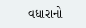વધારાનો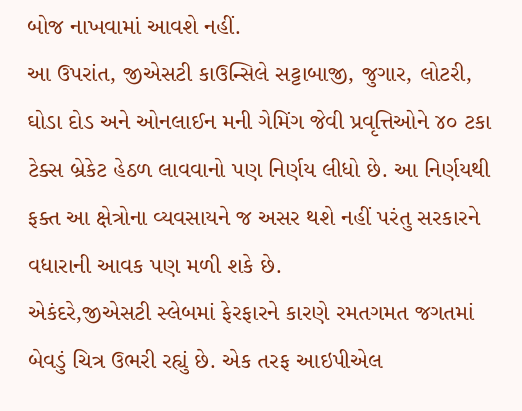બોજ નાખવામાં આવશે નહીં.
આ ઉપરાંત, જીએસટી કાઉન્સિલે સટ્ટાબાજી, જુગાર, લોટરી, ઘોડા દોડ અને ઓનલાઈન મની ગેમિંગ જેવી પ્રવૃત્તિઓને ૪૦ ટકા ટેક્સ બ્રેકેટ હેઠળ લાવવાનો પણ નિર્ણય લીધો છે. આ નિર્ણયથી ફક્ત આ ક્ષેત્રોના વ્યવસાયને જ અસર થશે નહીં પરંતુ સરકારને વધારાની આવક પણ મળી શકે છે.
એકંદરે,જીએસટી સ્લેબમાં ફેરફારને કારણે રમતગમત જગતમાં બેવડું ચિત્ર ઉભરી રહ્યું છે. એક તરફ આઇપીએલ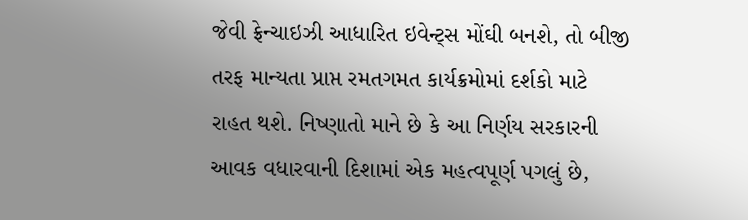જેવી ફ્રેન્ચાઇઝી આધારિત ઇવેન્ટ્‌સ મોંઘી બનશે, તો બીજી તરફ માન્યતા પ્રાપ્ત રમતગમત કાર્યક્રમોમાં દર્શકો માટે રાહત થશે. નિષ્ણાતો માને છે કે આ નિર્ણય સરકારની આવક વધારવાની દિશામાં એક મહત્વપૂર્ણ પગલું છે,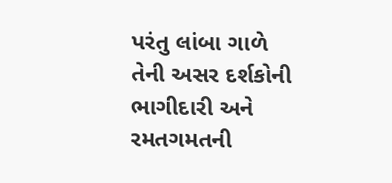પરંતુ લાંબા ગાળે તેની અસર દર્શકોની ભાગીદારી અને રમતગમતની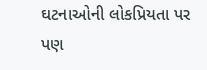ઘટનાઓની લોકપ્રિયતા પર પણ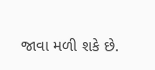જાવા મળી શકે છે.